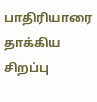பாதிரியாரை தாக்கிய சிறப்பு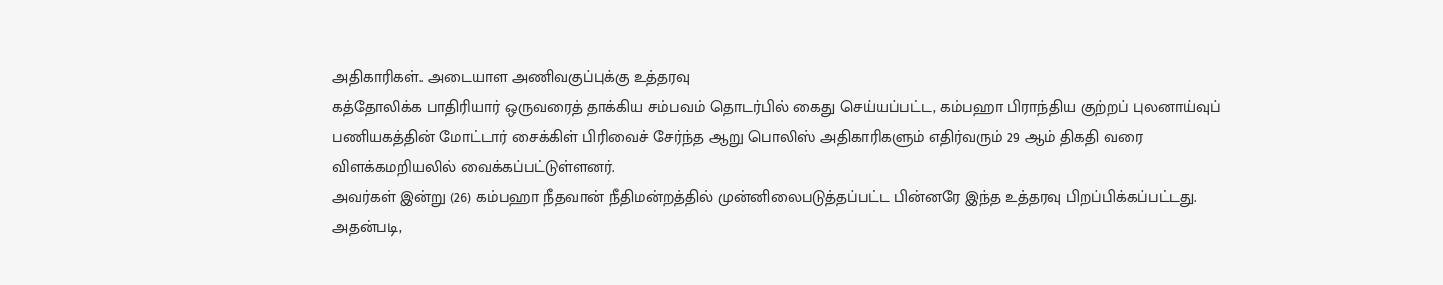அதிகாரிகள்.. அடையாள அணிவகுப்புக்கு உத்தரவு
கத்தோலிக்க பாதிரியார் ஒருவரைத் தாக்கிய சம்பவம் தொடர்பில் கைது செய்யப்பட்ட, கம்பஹா பிராந்திய குற்றப் புலனாய்வுப் பணியகத்தின் மோட்டார் சைக்கிள் பிரிவைச் சேர்ந்த ஆறு பொலிஸ் அதிகாரிகளும் எதிர்வரும் 29 ஆம் திகதி வரை விளக்கமறியலில் வைக்கப்பட்டுள்ளனர்.
அவர்கள் இன்று (26) கம்பஹா நீதவான் நீதிமன்றத்தில் முன்னிலைபடுத்தப்பட்ட பின்னரே இந்த உத்தரவு பிறப்பிக்கப்பட்டது.
அதன்படி,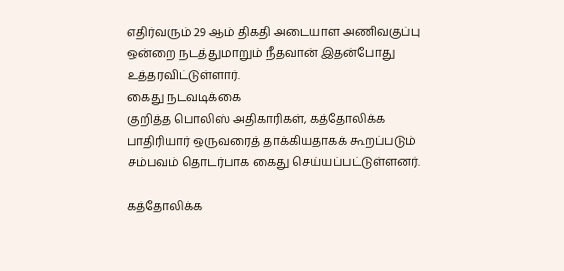எதிர்வரும் 29 ஆம் திகதி அடையாள அணிவகுப்பு ஒன்றை நடத்துமாறும் நீதவான் இதன்போது உத்தரவிட்டுள்ளார்.
கைது நடவடிக்கை
குறித்த பொலிஸ் அதிகாரிகள், கத்தோலிக்க பாதிரியார் ஒருவரைத் தாக்கியதாகக் கூறப்படும் சம்பவம் தொடர்பாக கைது செய்யப்பட்டுள்ளனர்.

கத்தோலிக்க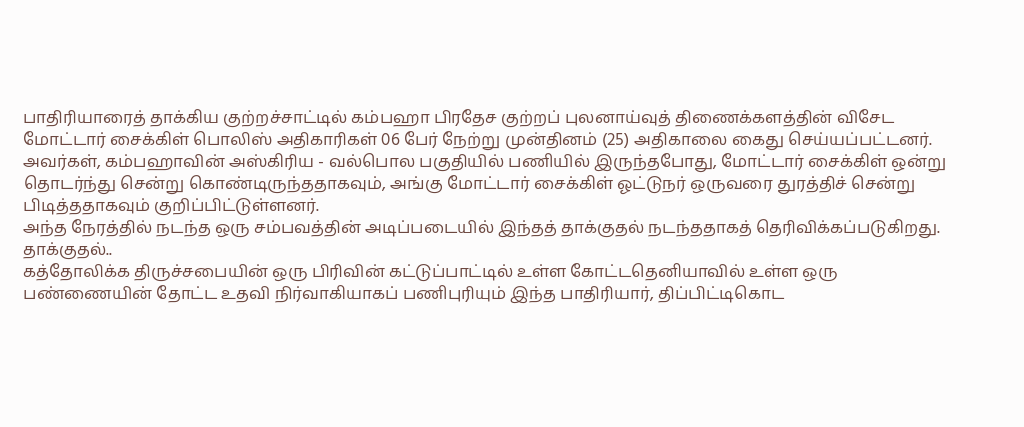பாதிரியாரைத் தாக்கிய குற்றச்சாட்டில் கம்பஹா பிரதேச குற்றப் புலனாய்வுத் திணைக்களத்தின் விசேட மோட்டார் சைக்கிள் பொலிஸ் அதிகாரிகள் 06 பேர் நேற்று முன்தினம் (25) அதிகாலை கைது செய்யப்பட்டனர்.
அவர்கள், கம்பஹாவின் அஸ்கிரிய - வல்பொல பகுதியில் பணியில் இருந்தபோது, மோட்டார் சைக்கிள் ஒன்று தொடர்ந்து சென்று கொண்டிருந்ததாகவும், அங்கு மோட்டார் சைக்கிள் ஓட்டுநர் ஒருவரை துரத்திச் சென்று பிடித்ததாகவும் குறிப்பிட்டுள்ளனர்.
அந்த நேரத்தில் நடந்த ஒரு சம்பவத்தின் அடிப்படையில் இந்தத் தாக்குதல் நடந்ததாகத் தெரிவிக்கப்படுகிறது.
தாக்குதல்..
கத்தோலிக்க திருச்சபையின் ஒரு பிரிவின் கட்டுப்பாட்டில் உள்ள கோட்டதெனியாவில் உள்ள ஒரு பண்ணையின் தோட்ட உதவி நிர்வாகியாகப் பணிபுரியும் இந்த பாதிரியார், திப்பிட்டிகொட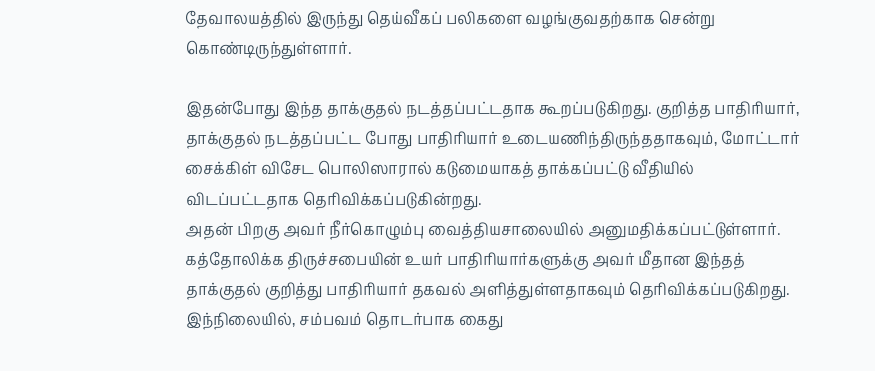தேவாலயத்தில் இருந்து தெய்வீகப் பலிகளை வழங்குவதற்காக சென்று கொண்டிருந்துள்ளார்.

இதன்போது இந்த தாக்குதல் நடத்தப்பட்டதாக கூறப்படுகிறது. குறித்த பாதிரியார், தாக்குதல் நடத்தப்பட்ட போது பாதிரியார் உடையணிந்திருந்ததாகவும், மோட்டார் சைக்கிள் விசேட பொலிஸாரால் கடுமையாகத் தாக்கப்பட்டு வீதியில் விடப்பட்டதாக தெரிவிக்கப்படுகின்றது.
அதன் பிறகு அவர் நீர்கொழும்பு வைத்தியசாலையில் அனுமதிக்கப்பட்டுள்ளார். கத்தோலிக்க திருச்சபையின் உயர் பாதிரியார்களுக்கு அவர் மீதான இந்தத் தாக்குதல் குறித்து பாதிரியார் தகவல் அளித்துள்ளதாகவும் தெரிவிக்கப்படுகிறது.
இந்நிலையில், சம்பவம் தொடர்பாக கைது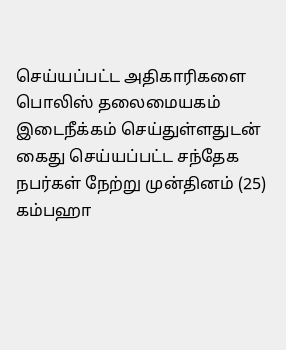செய்யப்பட்ட அதிகாரிகளை பொலிஸ் தலைமையகம் இடைநீக்கம் செய்துள்ளதுடன் கைது செய்யப்பட்ட சந்தேக நபர்கள் நேற்று முன்தினம் (25) கம்பஹா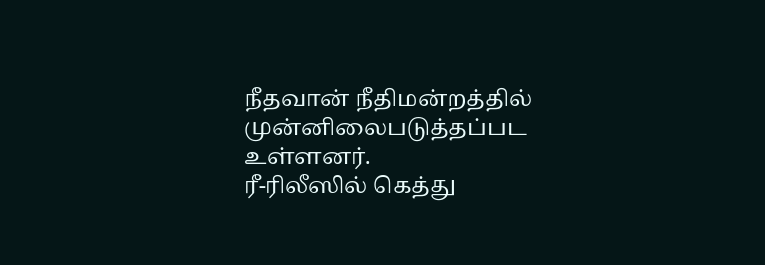நீதவான் நீதிமன்றத்தில் முன்னிலைபடுத்தப்பட உள்ளனர்.
ரீ-ரிலீஸில் கெத்து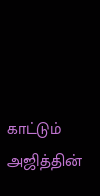காட்டும் அஜித்தின்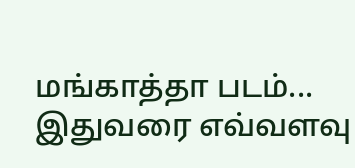மங்காத்தா படம்... இதுவரை எவ்வளவு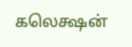கலெக்ஷன்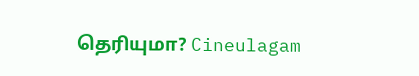தெரியுமா? Cineulagam